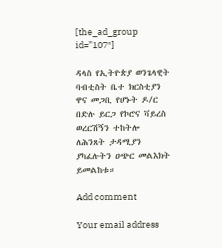[the_ad_group id=”107″]

ዳላስ የኢትዮጵያ ወንጌላዊት ባብቲስት ቤተ ክርስቲያን ዋና መጋቢ የሆኑት ዶ/ር በድሉ ይርጋ የኮሮና ቫይረስ ወረርሽኝን ተከትሎ ለሕንጸት ታዳሚያን ያካፈሉትን ዐጭር መልእክት ይመልከቱ።

Add comment

Your email address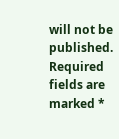will not be published. Required fields are marked *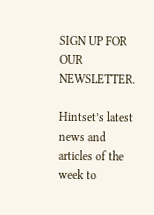SIGN UP FOR OUR NEWSLETTER.

Hintset’s latest news and articles of the week to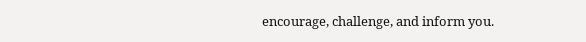encourage, challenge, and inform you.